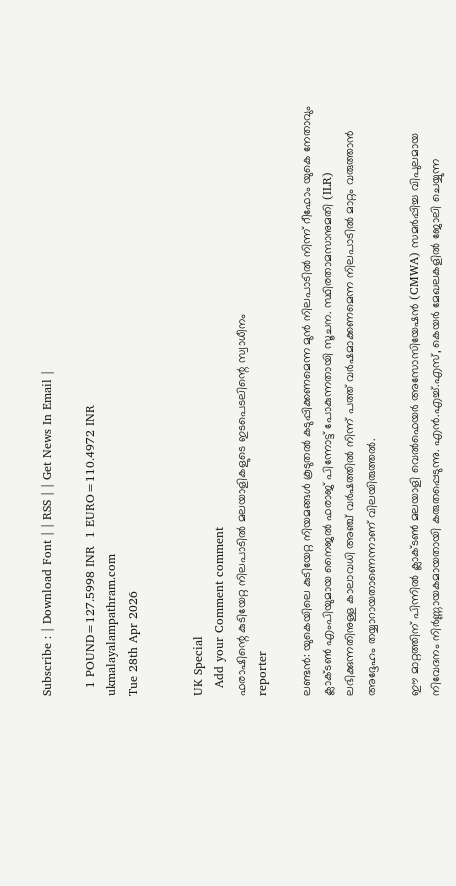Subscribe : | Download Font | | RSS | | Get News In Email |

  1 POUND=127.5998 INR  1 EURO=110.4972 INR
ukmalayalampathram.com
Tue 28th Apr 2026


UK Special
  Add your Comment comment
ഫരാഷിന്റെ കുടിയേറ്റ നിലപാടില്‍ മലയാളികളുടെ ഇടപെടലിന്റെ സ്വാധീനം
reporter

ലണ്ടന്‍: യുകെയിലെ കുടിയേറ്റ നിയമങ്ങള്‍ കൂടുതല്‍ കടുപ്പിക്കണമെന്ന മുന്‍ നിലപാടില്‍ നിന്ന് റീഫോം യുകെ നേതാവും ക്ലാക്ടണ്‍ എംപിയുമായ നൈജല്‍ ഫരാജ് പിന്നോട്ട് പോകുന്നതായി സൂചന. സ്ഥിരതാമസാനുമതി (ILR) ലഭിക്കുന്നതിനുള്ള കാലാവധി അഞ്ച് വര്‍ഷത്തില്‍ നിന്ന് പത്ത് വര്‍ഷമാക്കണമെന്ന നിലപാടില്‍ മാറ്റം വരുത്താന്‍ അദ്ദേഹം തയ്യാറായതാണെന്നാണ് വിലയിരുത്തല്‍.

ഈ മാറ്റത്തിന് പിന്നില്‍ ക്ലാക്ടണ്‍ മലയാളി വെല്‍ഫെയര്‍ അസോസിയേഷന്‍ (CMWA) സമര്‍പ്പിച്ച വിപുലമായ നിവേദനം നിര്‍ണ്ണായകമായതായി കരുതപ്പെടുന്നു. എന്‍.എച്ച്.എസ്, കെയര്‍ മേഖലകളില്‍ ജോലി ചെയ്യുന്ന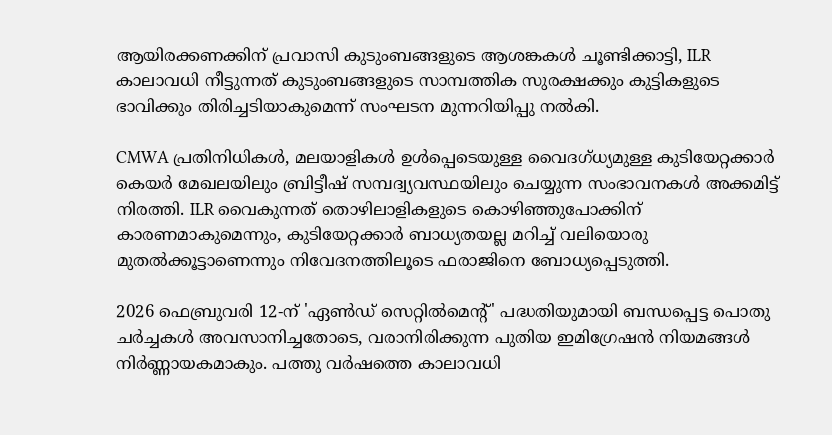ആയിരക്കണക്കിന് പ്രവാസി കുടുംബങ്ങളുടെ ആശങ്കകള്‍ ചൂണ്ടിക്കാട്ടി, ILR കാലാവധി നീട്ടുന്നത് കുടുംബങ്ങളുടെ സാമ്പത്തിക സുരക്ഷക്കും കുട്ടികളുടെ ഭാവിക്കും തിരിച്ചടിയാകുമെന്ന് സംഘടന മുന്നറിയിപ്പു നല്‍കി.

CMWA പ്രതിനിധികള്‍, മലയാളികള്‍ ഉള്‍പ്പെടെയുള്ള വൈദഗ്ധ്യമുള്ള കുടിയേറ്റക്കാര്‍ കെയര്‍ മേഖലയിലും ബ്രിട്ടീഷ് സമ്പദ്വ്യവസ്ഥയിലും ചെയ്യുന്ന സംഭാവനകള്‍ അക്കമിട്ട് നിരത്തി. ILR വൈകുന്നത് തൊഴിലാളികളുടെ കൊഴിഞ്ഞുപോക്കിന് കാരണമാകുമെന്നും, കുടിയേറ്റക്കാര്‍ ബാധ്യതയല്ല മറിച്ച് വലിയൊരു മുതല്‍ക്കൂട്ടാണെന്നും നിവേദനത്തിലൂടെ ഫരാജിനെ ബോധ്യപ്പെടുത്തി.

2026 ഫെബ്രുവരി 12-ന് 'ഏണ്‍ഡ് സെറ്റില്‍മെന്റ്' പദ്ധതിയുമായി ബന്ധപ്പെട്ട പൊതു ചര്‍ച്ചകള്‍ അവസാനിച്ചതോടെ, വരാനിരിക്കുന്ന പുതിയ ഇമിഗ്രേഷന്‍ നിയമങ്ങള്‍ നിര്‍ണ്ണായകമാകും. പത്തു വര്‍ഷത്തെ കാലാവധി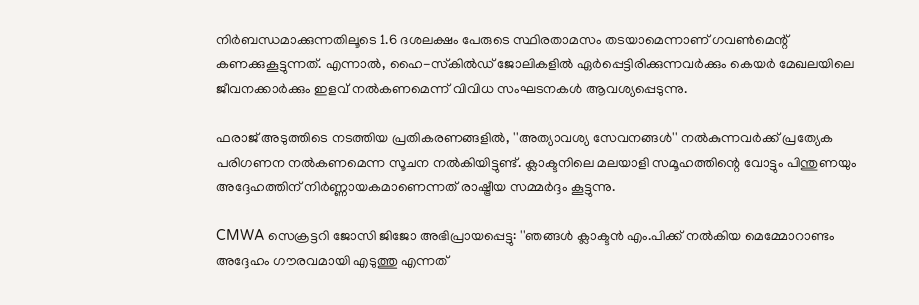നിര്‍ബന്ധമാക്കുന്നതിലൂടെ 1.6 ദശലക്ഷം പേരുടെ സ്ഥിരതാമസം തടയാമെന്നാണ് ഗവണ്‍മെന്റ് കണക്കുകൂട്ടുന്നത്. എന്നാല്‍, ഹൈ-സ്‌കില്‍ഡ് ജോലികളില്‍ ഏര്‍പ്പെട്ടിരിക്കുന്നവര്‍ക്കും കെയര്‍ മേഖലയിലെ ജീവനക്കാര്‍ക്കും ഇളവ് നല്‍കണമെന്ന് വിവിധ സംഘടനകള്‍ ആവശ്യപ്പെടുന്നു.

ഫരാജ് അടുത്തിടെ നടത്തിയ പ്രതികരണങ്ങളില്‍, ''അത്യാവശ്യ സേവനങ്ങള്‍'' നല്‍കുന്നവര്‍ക്ക് പ്രത്യേക പരിഗണന നല്‍കണമെന്ന സൂചന നല്‍കിയിട്ടുണ്ട്. ക്ലാക്ടനിലെ മലയാളി സമൂഹത്തിന്റെ വോട്ടും പിന്തുണയും അദ്ദേഹത്തിന് നിര്‍ണ്ണായകമാണെന്നത് രാഷ്ട്രീയ സമ്മര്‍ദ്ദം കൂട്ടുന്നു.

CMWA സെക്രട്ടറി ജോസി ജിജോ അഭിപ്രായപ്പെട്ടു: ''ഞങ്ങള്‍ ക്ലാക്ടന്‍ എം.പിക്ക് നല്‍കിയ മെമ്മോറാണ്ടം അദ്ദേഹം ഗൗരവമായി എടുത്തു എന്നത്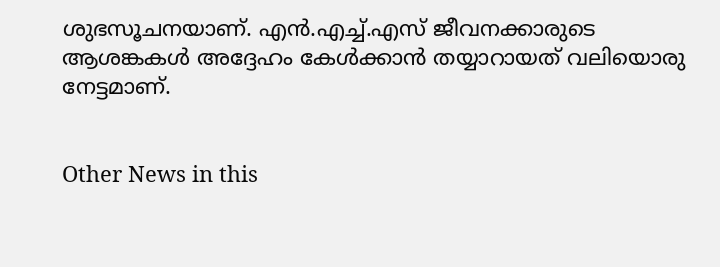ശുഭസൂചനയാണ്. എന്‍.എച്ച്.എസ് ജീവനക്കാരുടെ ആശങ്കകള്‍ അദ്ദേഹം കേള്‍ക്കാന്‍ തയ്യാറായത് വലിയൊരു നേട്ടമാണ്.


Other News in this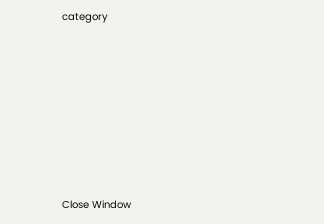category








Close Window